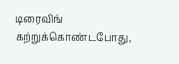டிரைவிங் கற்றுக்கொண்டபோது,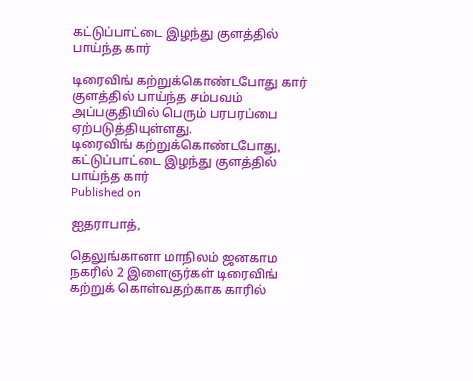கட்டுப்பாட்டை இழந்து குளத்தில் பாய்ந்த கார்

டிரைவிங் கற்றுக்கொண்டபோது கார் குளத்தில் பாய்ந்த சம்பவம் அப்பகுதியில் பெரும் பரபரப்பை ஏற்படுத்தியுள்ளது.
டிரைவிங் கற்றுக்கொண்டபோது, கட்டுப்பாட்டை இழந்து குளத்தில் பாய்ந்த கார்
Published on

ஐதராபாத்,

தெலுங்கானா மாநிலம் ஜனகாம நகரில் 2 இளைஞர்கள் டிரைவிங் கற்றுக் கொள்வதற்காக காரில்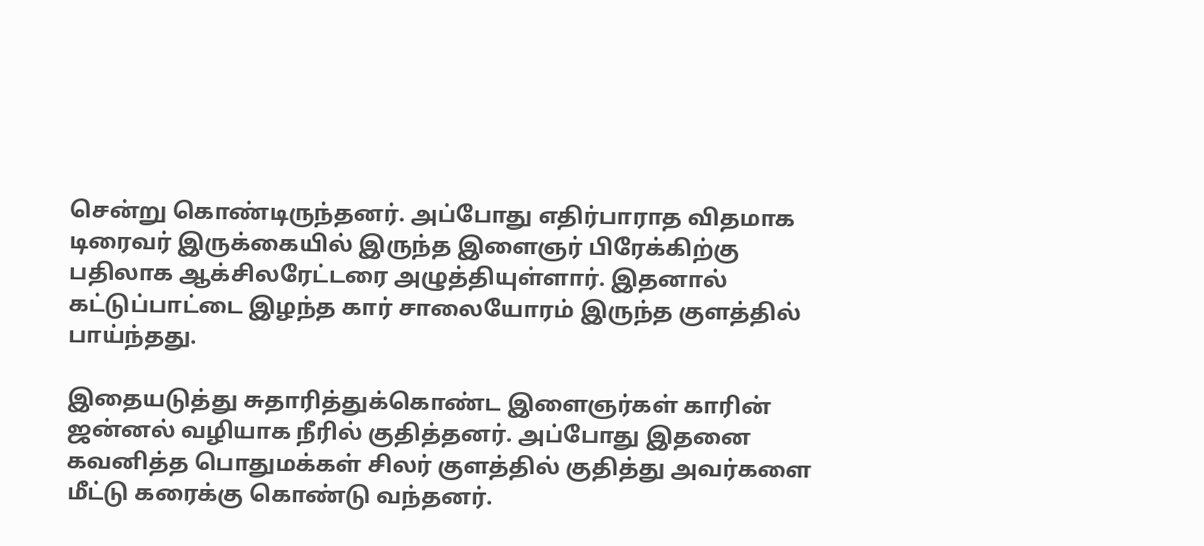சென்று கொண்டிருந்தனர். அப்போது எதிர்பாராத விதமாக டிரைவர் இருக்கையில் இருந்த இளைஞர் பிரேக்கிற்கு பதிலாக ஆக்சிலரேட்டரை அழுத்தியுள்ளார். இதனால் கட்டுப்பாட்டை இழந்த கார் சாலையோரம் இருந்த குளத்தில் பாய்ந்தது.

இதையடுத்து சுதாரித்துக்கொண்ட இளைஞர்கள் காரின் ஜன்னல் வழியாக நீரில் குதித்தனர். அப்போது இதனை கவனித்த பொதுமக்கள் சிலர் குளத்தில் குதித்து அவர்களை மீட்டு கரைக்கு கொண்டு வந்தனர்.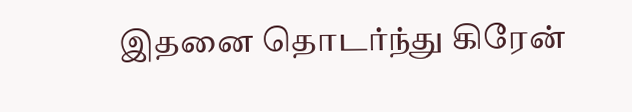இதனை தொடர்ந்து கிரேன்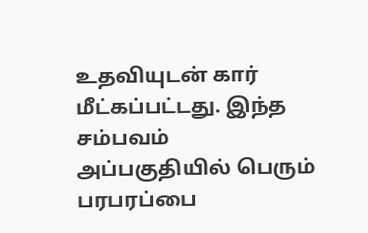உதவியுடன் கார் மீட்கப்பட்டது. இந்த சம்பவம் அப்பகுதியில் பெரும் பரபரப்பை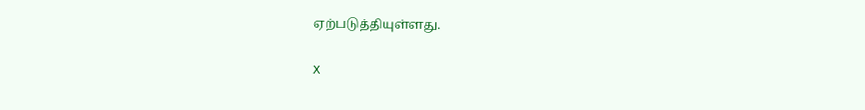ஏற்படுத்தியுள்ளது.

X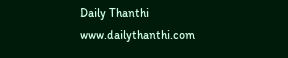Daily Thanthi
www.dailythanthi.com